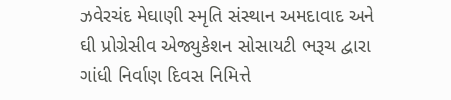ઝવેરચંદ મેઘાણી સ્મૃતિ સંસ્થાન અમદાવાદ અને ઘી પ્રોગ્રેસીવ એજ્યુકેશન સોસાયટી ભરૂચ દ્વારા ગાંધી નિર્વાણ દિવસ નિમિત્તે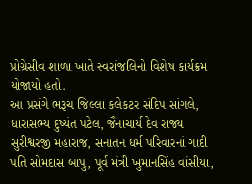પ્રોગ્રેસીવ શાળા ખાતે સ્વરાંજલિનો વિશેષ કાર્યક્રમ યોજાયો હતો.
આ પ્રસંગે ભરૂચ જિલ્લા કલેકટર સંદિપ સાંગલે, ધારાસભ્ય દુષ્યંત પટેલ, જૈનાચાર્ય દેવ રાજ્ય સુરીશ્વરજી મહારાજ, સનાતન ધર્મ પરિવારનાં ગાદી પતિ સોમદાસ બાપુ, પૂર્વ મંત્રી ખુમાનસિંહ વાંસીયા,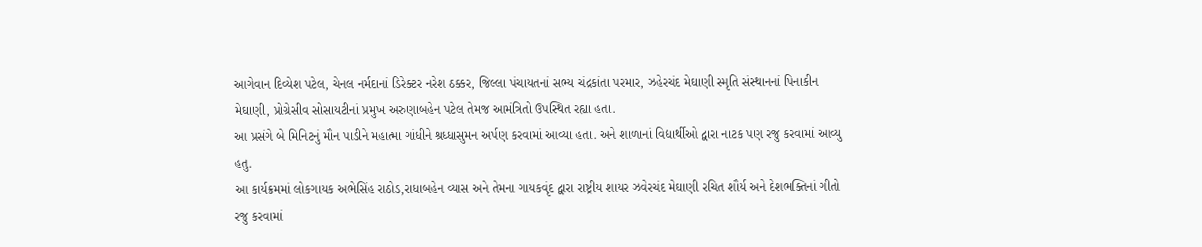આગેવાન દિવ્યેશ પટેલ, ચેનલ નર્મદાનાં ડિરેક્ટર નરેશ ઠક્કર, જિલ્લા પંચાયતનાં સભ્ય ચંદ્રકાંતા પરમાર, ઝહેરચંદ મેઘાણી સ્મૃતિ સંસ્થાનનાં પિનાકીન મેઘાણી, પ્રોગ્રેસીવ સોસાયટીનાં પ્રમુખ અરુણાબહેન પટેલ તેમજ આમંત્રિતો ઉપસ્થિત રહ્યા હતા.
આ પ્રસંગે બે મિનિટનું મૌન પાડીને મહાત્મા ગાંધીને શ્રધ્ધાસુમન અર્પણ કરવામાં આવ્યા હતા. અને શાળાનાં વિદ્યાર્થીઓ દ્વારા નાટક પણ રજુ કરવામાં આવ્યુ હતુ.
આ કાર્યક્રમમાં લોકગાયક અભેસિંહ રાઠોડ,રાધાબહેન વ્યાસ અને તેમના ગાયકવૃંદ દ્વારા રાષ્ટ્રીય શાયર ઝવેરચંદ મેઘાણી રચિત શૌર્ય અને દેશભક્તિનાં ગીતો રજુ કરવામાં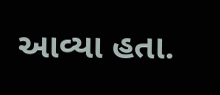આવ્યા હતા.